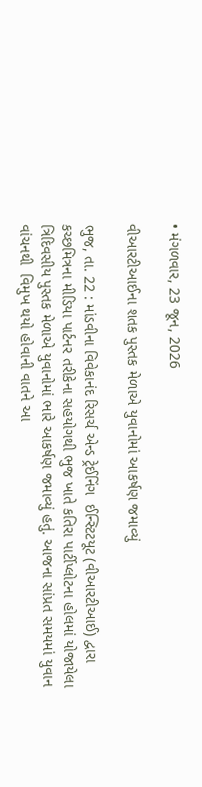• મંગળવાર, 23 જૂન, 2026

વીઆરટીઆઈના શતક પુસ્તક મેળાએ યુવાનોમાં આકર્ષણ જમાવ્યું

ભુજ, તા. 22 : માંડવીના વિવેકાનંદ રિસર્ચ એન્ડ ટ્રેઈનિંગ  ઈન્સ્ટિટયૂટ (વીઆરટીઆઈ) દ્વારા કચ્છમિત્રના મીડિયા પાર્ટનર તરીકેના સહયોગથી ભુજ ખાતે કતિરા પાર્ટીપ્લોટના હોલમાં યોજાયેલા ત્રિદિવસીય પુસ્તક મેળાએ યુવાનોમાં ભારે આકર્ષણ જમાવ્યું હતું. આજના સાંપ્રત સમયમાં યુવાન વાંચનથી  વિમુખ થયો હોવાની વાતને આ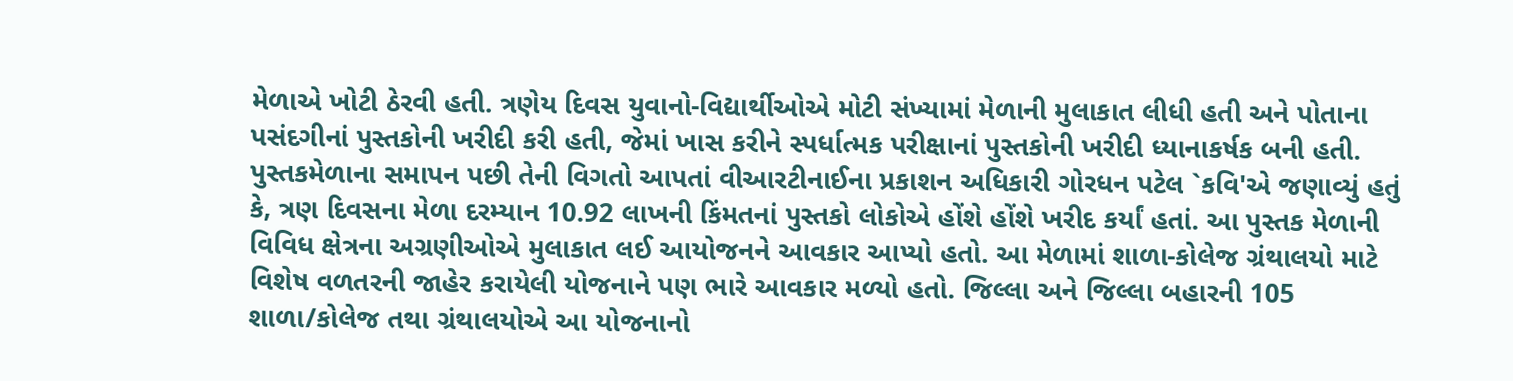મેળાએ ખોટી ઠેરવી હતી. ત્રણેય દિવસ યુવાનો-વિદ્યાર્થીઓએ મોટી સંખ્યામાં મેળાની મુલાકાત લીધી હતી અને પોતાના પસંદગીનાં પુસ્તકોની ખરીદી કરી હતી, જેમાં ખાસ કરીને સ્પર્ધાત્મક પરીક્ષાનાં પુસ્તકોની ખરીદી ધ્યાનાકર્ષક બની હતી. પુસ્તકમેળાના સમાપન પછી તેની વિગતો આપતાં વીઆરટીનાઈના પ્રકાશન અધિકારી ગોરધન પટેલ `કવિ'એ જણાવ્યું હતું કે, ત્રણ દિવસના મેળા દરમ્યાન 10.92 લાખની કિંમતનાં પુસ્તકો લોકોએ હોંશે હોંશે ખરીદ કર્યાં હતાં. આ પુસ્તક મેળાની વિવિધ ક્ષેત્રના અગ્રણીઓએ મુલાકાત લઈ આયોજનને આવકાર આપ્યો હતો. આ મેળામાં શાળા-કોલેજ ગ્રંથાલયો માટે વિશેષ વળતરની જાહેર કરાયેલી યોજનાને પણ ભારે આવકાર મળ્યો હતો. જિલ્લા અને જિલ્લા બહારની 105 શાળા/કોલેજ તથા ગ્રંથાલયોએ આ યોજનાનો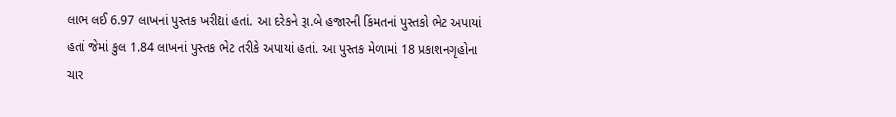લાભ લઈ 6.97 લાખનાં પુસ્તક ખરીદ્યાં હતાં. આ દરેકને રૂા.બે હજારની કિંમતનાં પુસ્તકો ભેટ અપાયાં હતાં જેમાં કુલ 1.84 લાખનાં પુસ્તક ભેટ તરીકે અપાયાં હતાં. આ પુસ્તક મેળામાં 18 પ્રકાશનગૃહોના ચાર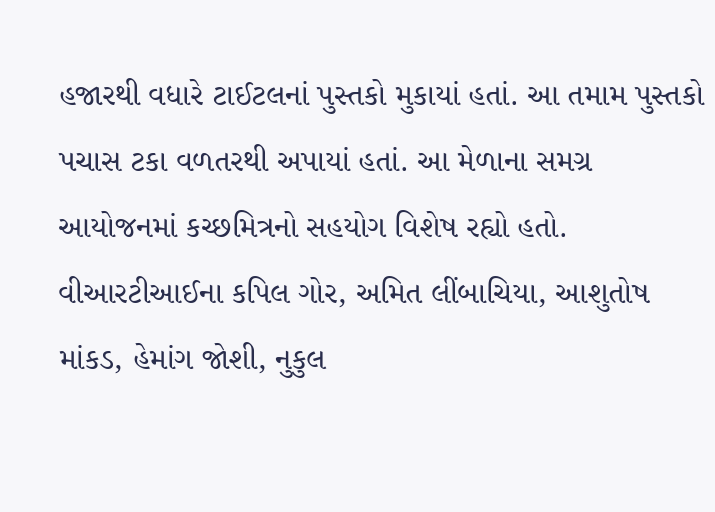હજારથી વધારે ટાઈટલનાં પુસ્તકો મુકાયાં હતાં. આ તમામ પુસ્તકો પચાસ ટકા વળતરથી અપાયાં હતાં. આ મેળાના સમગ્ર આયોજનમાં કચ્છમિત્રનો સહયોગ વિશેષ રહ્યો હતો. વીઆરટીઆઈના કપિલ ગોર, અમિત લીંબાચિયા, આશુતોષ માંકડ, હેમાંગ જોશી, નુકુલ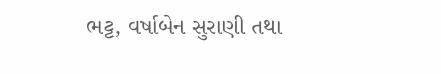ભટ્ટ, વર્ષાબેન સુરાણી તથા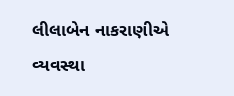લીલાબેન નાકરાણીએ વ્યવસ્થા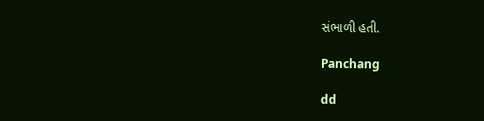સંભાળી હતી.

Panchang

dd